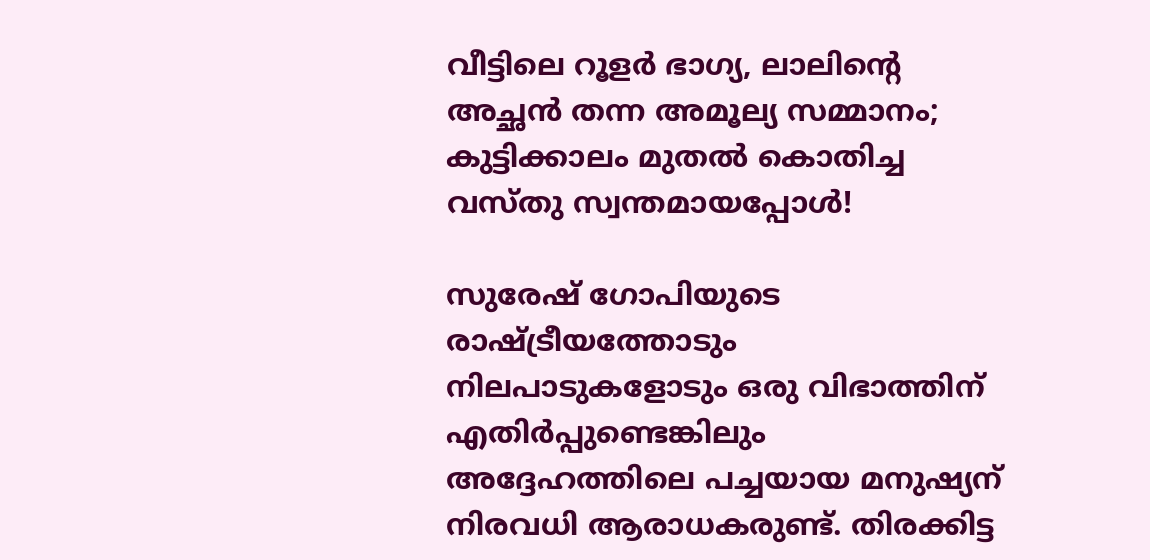വീട്ടിലെ റൂളർ ഭാഗ്യ, ലാലിന്റെ അച്ഛൻ തന്ന അമൂല്യ സമ്മാനം; കുട്ടിക്കാലം മുതൽ കൊതിച്ച വസ്തു സ്വന്തമായപ്പോൾ!

സുരേഷ് ഗോപിയുടെ രാഷ്ട്രീയത്തോടും നിലപാടുകളോ‍ടും ഒരു വിഭാത്തിന് എതിർപ്പുണ്ടെങ്കിലും അദ്ദേഹത്തിലെ പച്ചയായ മനുഷ്യന് നിരവധി ആരാധകരുണ്ട്. തിരക്കിട്ട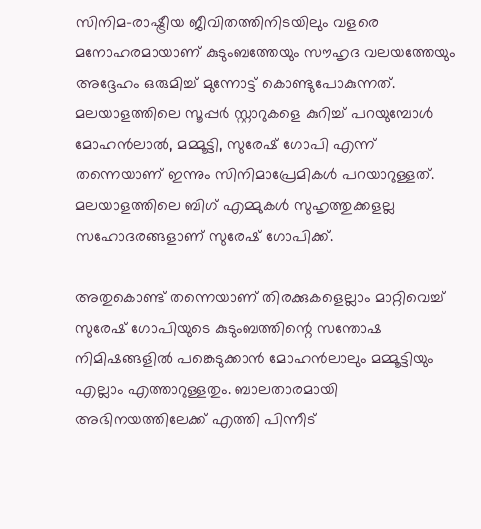സിനിമ-രാഷ്ട്രീയ ജീവിതത്തിനിടയിലും വളരെ മനോഹരമായാണ് കുടുംബത്തേയും സൗഹൃദ വല‌യത്തേയും അദ്ദേഹം ഒരുമിച്ച് മുന്നോട്ട് കൊണ്ടുപോകുന്നത്. മലയാളത്തിലെ സൂപ്പർ സ്റ്റാറുകളെ കുറിച്ച് പറയുമ്പോൾ മോഹൻലാൽ, മമ്മൂട്ടി, സുരേഷ് ഗോപി എന്ന് തന്നെയാണ് ഇന്നും സിനിമാപ്രേമികൾ പറയാറുള്ളത്. മലയാളത്തിലെ ബിഗ് എമ്മുകൾ സുഹൃത്തുക്കളല്ല സഹോദരങ്ങളാണ് സുരേഷ് ഗോപിക്ക്.

അതുകൊണ്ട് തന്നെയാണ് തിരക്കുകളെല്ലാം മാറ്റിവെച്ച് സുരേഷ് ഗോപിയുടെ കുടുംബത്തിന്റെ സന്തോഷ നിമിഷങ്ങളിൽ പങ്കെടുക്കാൻ മോഹൻലാലും മമ്മൂട്ടിയും എല്ലാം എത്താറുള്ളതും. ബാലതാരമായി അഭിനയത്തിലേക്ക് എത്തി പിന്നീട്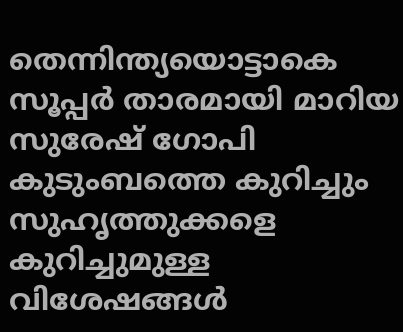തെന്നിന്ത്യയൊട്ടാകെ സൂപ്പർ താരമായി മാറിയ സുരേഷ് ഗോപി കുടുംബത്തെ കുറിച്ചും സുഹൃത്തുക്കളെ കുറിച്ചുമുള്ള വിശേഷങ്ങൾ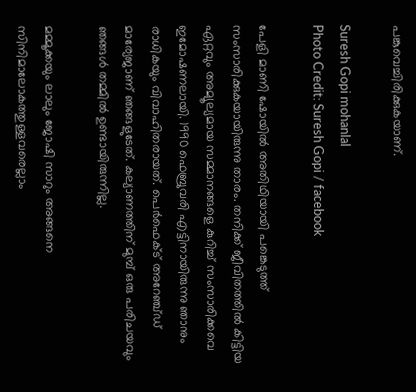പങ്കുവെച്ചിരിക്കുകയാണ്.

Suresh Gopi mohanlal
Photo Credit: Suresh Gopi / facebook

പേളി മാണി ഷോയിൽ അതിഥിയായി പങ്കെടുത്ത് സംസാരിക്കുകയായിരുന്നു താരം. തനിക്ക് ജീവിതത്തിൽ കിട്ടിയ ഏറ്റവും അമ്യൂല്യമായ സമ്മാനങ്ങളെ കുറിച്ച് സംസാരിക്കവെ ഇമോഷണലായി. 1990 ഫെബ്രുവരി എട്ടിനായിരുന്നു ഞാനും രാധികയും വിവാഹിതരായത്. പെര്‍ഫെക്ട് അറേഞ്ച്ഡ് മാര്യേജാണ് ഞങ്ങളുടേത്. കല്യാണത്തിന് മുമ്പ് ഒരു പരിചയവും ഞങ്ങൾ തമ്മിൽ ഉണ്ടായിരുന്നില്ല.

മമ്മൂക്കയും ലാലും ജോഷി സാറും അങ്ങനെ സിനിമാലോകത്തുള്ളവരെല്ലാം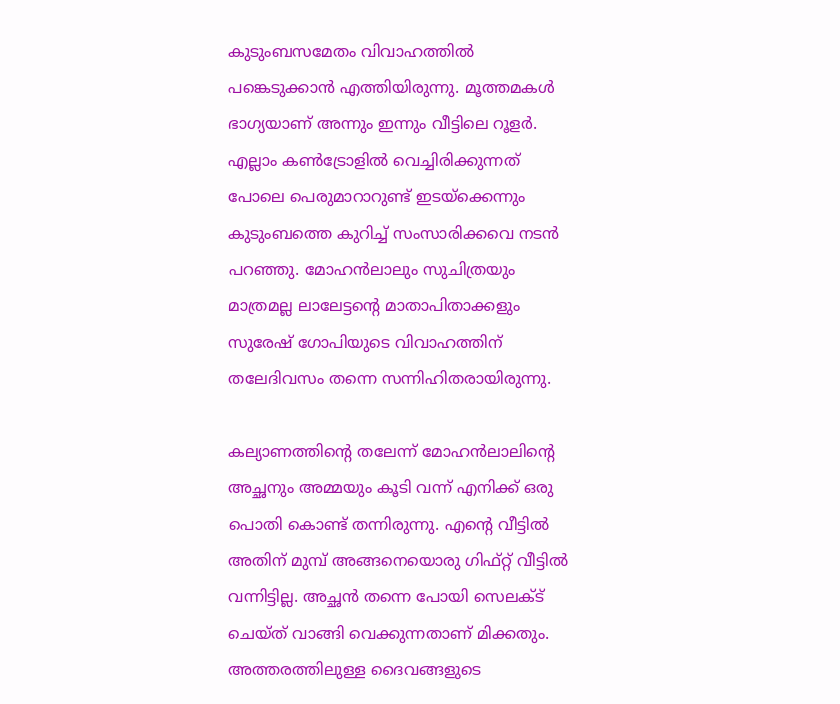കുടുംബസമേതം വിവാഹത്തിൽ പങ്കെടുക്കാൻ എത്തിയിരുന്നു. മൂത്തമകൾ ഭാഗ്യയാണ് അന്നും ഇന്നും വീട്ടിലെ റൂളർ. എല്ലാം കണ്‍ട്രോളില്‍ വെച്ചിരിക്കുന്നത് പോലെ പെരുമാറാറുണ്ട് ഇടയ്ക്കെന്നും കുടുംബത്തെ കുറിച്ച് സംസാരിക്കവെ നടൻ പറഞ്ഞു. മോഹൻലാലും സുചിത്രയും മാത്രമല്ല ലാലേട്ടന്റെ മാതാപിതാക്കളും സുരേഷ് ഗോപിയുടെ വിവാഹത്തിന് തലേദിവസം തന്നെ സന്നിഹിതരായിരുന്നു.

കല്യാണത്തിന്റെ തലേന്ന് മോഹന്‍ലാലിന്റെ അച്ഛനും അമ്മയും കൂടി വന്ന് എനിക്ക് ഒരു പൊതി കൊണ്ട് തന്നിരുന്നു. എന്റെ വീട്ടിൽ അതിന് മുമ്പ് അങ്ങനെയൊരു ഗിഫ്റ്റ് വീട്ടില്‍ വന്നിട്ടില്ല. അച്ഛൻ തന്നെ പോയി സെലക്ട് ചെയ്ത് വാങ്ങി വെക്കുന്നതാണ് മിക്കതും. അത്തരത്തിലുള്ള ദൈവങ്ങളുടെ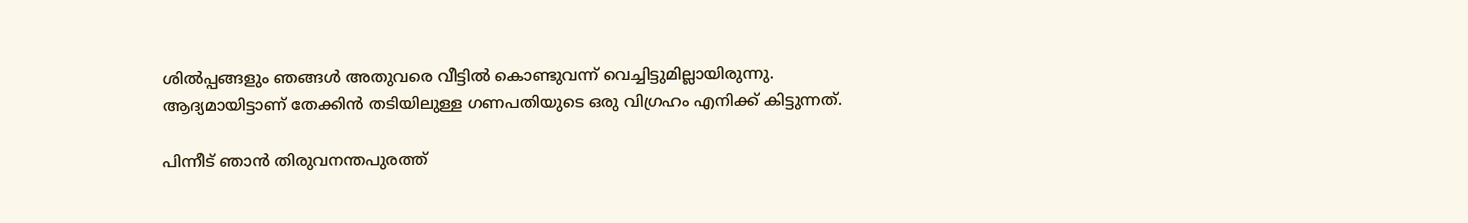ശിൽപ്പങ്ങളും ഞങ്ങൾ അതുവരെ വീട്ടിൽ കൊണ്ടുവന്ന് വെച്ചിട്ടുമില്ലായിരുന്നു. ആദ്യമായിട്ടാണ് തേക്കിന്‍ തടിയിലുള്ള ഗണപതിയുടെ ഒരു വിഗ്രഹം എനിക്ക് കിട്ടുന്നത്.

പിന്നീട് ഞാൻ തിരുവനന്തപുരത്ത്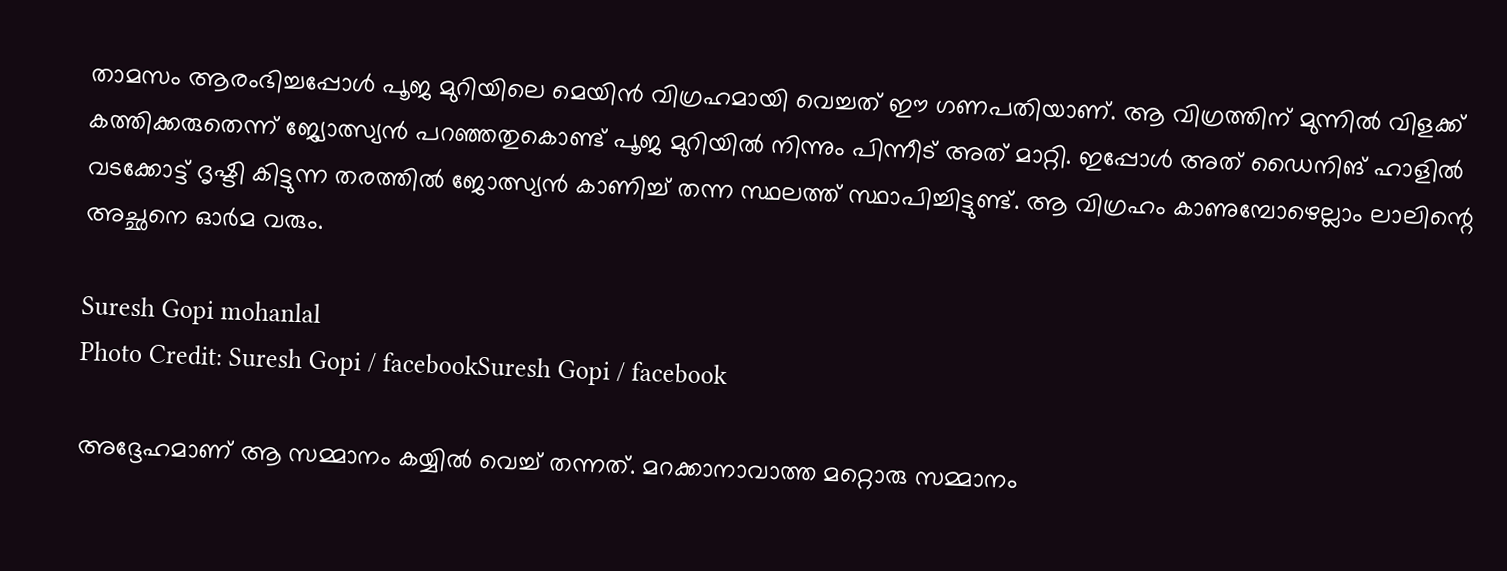താമസം ആരംഭിച്ചപ്പോൾ പൂജ മുറിയിലെ മെയിൻ വിഗ്രഹമായി വെച്ചത് ഈ ഗണപതിയാണ്. ആ വിഗ്രത്തിന് മുന്നിൽ വിളക്ക് കത്തിക്കരുതെന്ന് ജ്യോത്സ്യൻ പറഞ്ഞതുകൊണ്ട് പൂജ മുറിയിൽ നിന്നും പിന്നീട് അത് മാറ്റി. ഇപ്പോൾ അത് ഡൈനിങ് ഹാളിൽ വടക്കോട്ട് ദൃഷ്ടി കിട്ടുന്ന തരത്തിൽ ജോത്സ്യൻ കാണിച്ച് തന്ന സ്ഥലത്ത് സ്ഥാപിച്ചിട്ടുണ്ട്. ആ വിഗ്രഹം കാണുമ്പോഴെല്ലാം ലാലിന്റെ അച്ഛനെ ഓർമ വരും.

Suresh Gopi mohanlal
Photo Credit: Suresh Gopi / facebookSuresh Gopi / facebook

അദ്ദേഹമാണ് ആ സമ്മാനം കയ്യിൽ വെച്ച് തന്നത്. മറക്കാനാവാത്ത മറ്റൊരു സമ്മാനം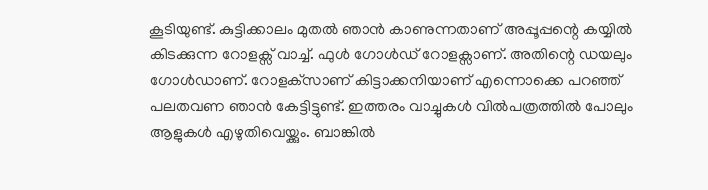കൂടിയുണ്ട്. കുട്ടിക്കാലം മുതൽ ഞാൻ കാണുന്നതാണ് അപ്പൂപ്പന്റെ കയ്യിൽ കിടക്കുന്ന റോളക്സ് വാച്ച്. ഫുൾ ഗോൾ‍ഡ് റോളക്സാണ്. അതിന്റെ ഡയലും ഗോൾഡാണ്. റോളക്‌സാണ് കിട്ടാക്കനിയാണ് എന്നൊക്കെ പറഞ്ഞ് പലതവണ ഞാൻ കേട്ടിട്ടുണ്ട്. ഇത്തരം വാച്ചുകൾ വിൽപത്രത്തിൽ പോലും ആളുകൾ എഴുതിവെയ്ക്കും. ബാങ്കില്‍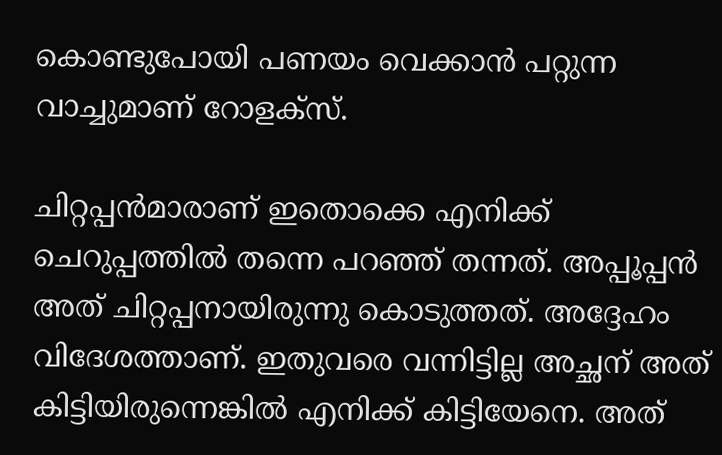കൊണ്ടുപോയി പണയം വെക്കാന്‍ പറ്റുന്ന വാച്ചുമാണ് റോളക്സ്.

ചിറ്റപ്പന്‍മാരാണ് ഇതൊക്കെ എനിക്ക് ചെറുപ്പത്തിൽ തന്നെ പറഞ്ഞ് തന്നത്. അപ്പൂപ്പന്‍ അത് ചിറ്റപ്പനായിരുന്നു കൊടുത്തത്. അദ്ദേഹം വിദേശത്താണ്. ഇതുവരെ വന്നിട്ടില്ല അച്ഛന് അത് കിട്ടിയിരുന്നെങ്കില്‍ എനിക്ക് കിട്ടിയേനെ. അത്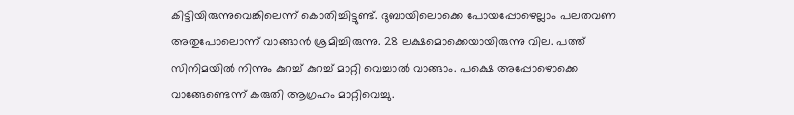കിട്ടിയിരുന്നുവെങ്കിലെന്ന് കൊതിച്ചിട്ടുണ്ട്. ദുബായിലൊക്കെ പോയപ്പോഴെല്ലാം പലതവണ അതുപോലൊന്ന് വാങ്ങാന്‍ ശ്രമിച്ചിരുന്നു. 28 ലക്ഷമൊക്കെയായിരുന്നു വില. പത്ത് സിനിമയിൽ നിന്നും കുറച്ച് കുറച്ച് മാറ്റി വെച്ചാൽ വാങ്ങാം. പക്ഷെ അപ്പോഴൊക്കെ വാങ്ങേണ്ടെന്ന് കരുതി ആഗ്രഹം മാറ്റിവെച്ചു.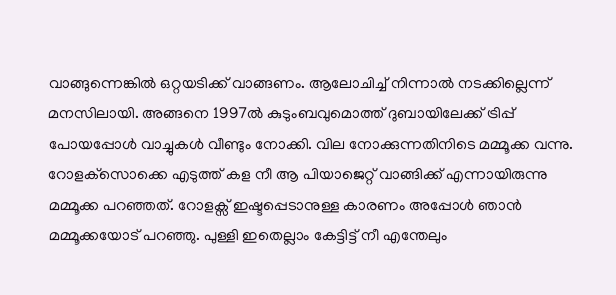വാങ്ങുന്നെങ്കില്‍ ഒറ്റയടിക്ക് വാങ്ങണം. ആലോചിച്ച് നിന്നാല്‍ നടക്കില്ലെന്ന് മനസിലായി. അങ്ങനെ 1997ൽ കുടുംബവുമൊത്ത് ദുബായിലേക്ക് ട്രിപ്പ് പോയപ്പോൾ വാച്ചുകൾ വീണ്ടും നോക്കി. വില നോക്കുന്നതിനിടെ മമ്മൂക്ക വന്നു. റോളക്‌സൊക്കെ എടുത്ത് കള നീ ആ പിയാജെറ്റ് വാങ്ങിക്ക് എന്നായിരുന്നു മമ്മൂക്ക പറഞ്ഞത്. റോളക്സ് ഇഷ്ടപ്പെടാനുള്ള കാരണം അപ്പോൾ ഞാൻ മമ്മൂക്കയോട് പറഞ്ഞു. പുള്ളി ഇതെല്ലാം കേട്ടിട്ട് നീ എന്തേലും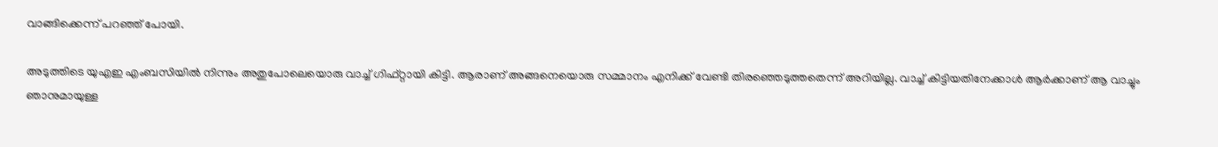വാങ്ങിക്കെന്ന് പറഞ്ഞ് പോയി.

അടുത്തിടെ യുഎഇ എംബസിയില്‍ നിന്നും അതുപോലെയൊരു വാച്ച് ഗിഫ്റ്റായി കിട്ടി. ആരാണ് അങ്ങനെയൊരു സമ്മാനം എനിക്ക് വേണ്ടി തിരഞ്ഞെടുത്തതെന്ന് അറിയില്ല. വാച്ച് കിട്ടിയതിനേക്കാൾ ആർക്കാണ് ആ വാച്ചും ഞാനുമായുള്ള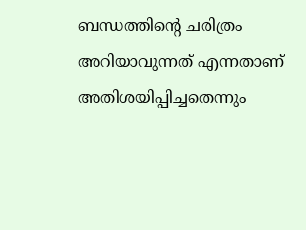ബന്ധത്തിന്റെ ചരിത്രം അറിയാവുന്നത് എന്നതാണ് അതിശയിപ്പിച്ചതെന്നും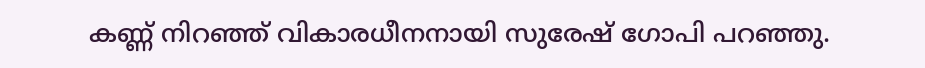കണ്ണ് നിറഞ്ഞ് വികാരധീനനായി സുരേഷ് ഗോപി പറഞ്ഞു.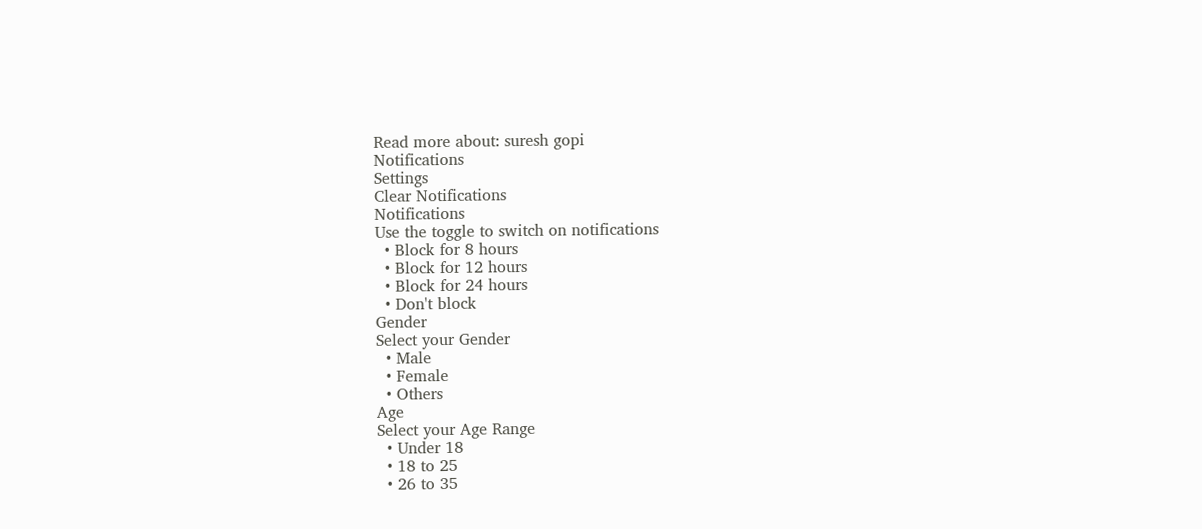Read more about: suresh gopi
Notifications
Settings
Clear Notifications
Notifications
Use the toggle to switch on notifications
  • Block for 8 hours
  • Block for 12 hours
  • Block for 24 hours
  • Don't block
Gender
Select your Gender
  • Male
  • Female
  • Others
Age
Select your Age Range
  • Under 18
  • 18 to 25
  • 26 to 35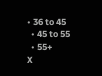• 36 to 45
  • 45 to 55
  • 55+
X